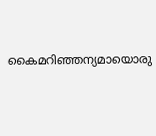കൈമറിഞ്ഞന്യമായൊരു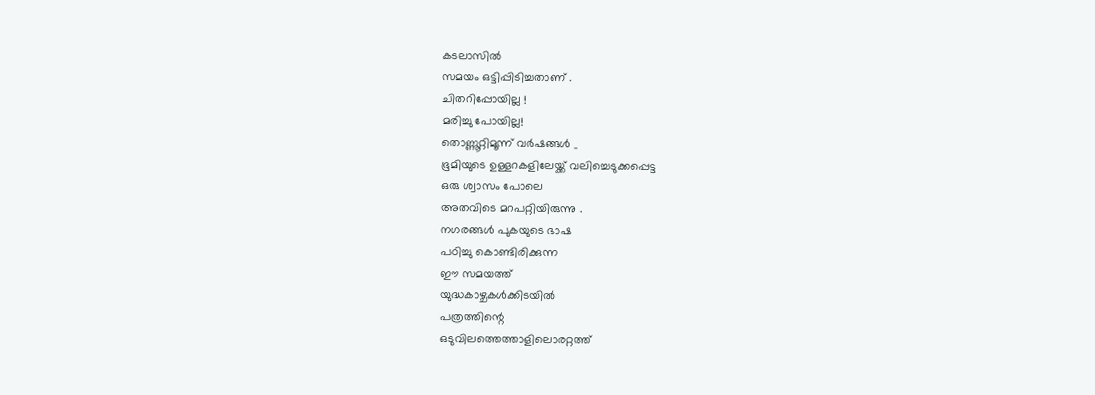കടലാസിൽ
സമയം ഒട്ടിപ്പിടിച്ചതാണ് .
ചിതറിപ്പോയില്ല !
മരിച്ചു പോയില്ല!
തൊണ്ണൂറ്റിമൂന്ന് വർഷങ്ങൾ _
ഭൂമിയുടെ ഉള്ളറകളിലേയ്ക്ക് വലിച്ചെടുക്കപ്പെട്ട
ഒരു ശ്വാസം പോലെ
അതവിടെ മറപറ്റിയിരുന്നു .
നഗരങ്ങൾ പുകയുടെ ഭാഷ
പഠിച്ചു കൊണ്ടിരിക്കുന്ന
ഈ സമയത്ത്
യുദ്ധകാഴ്ചകൾക്കിടയിൽ
പത്രത്തിന്റെ
ഒടുവിലത്തെത്താളിലൊരറ്റത്ത്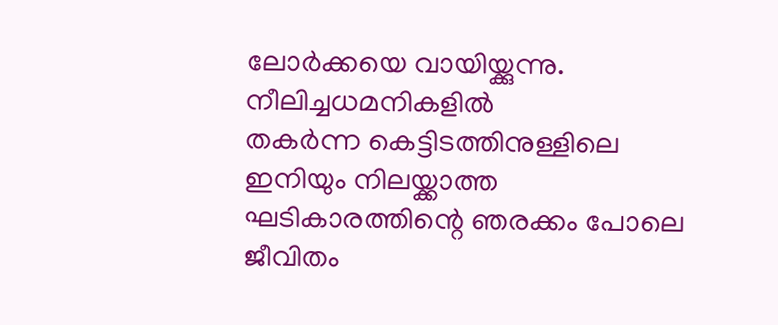ലോർക്കയെ വായിയ്ക്കുന്നു.
നീലിച്ചധമനികളിൽ
തകർന്ന കെട്ടിടത്തിനുള്ളിലെ
ഇനിയും നിലയ്ക്കാത്ത
ഘടികാരത്തിന്റെ ഞരക്കം പോലെ
ജീവിതം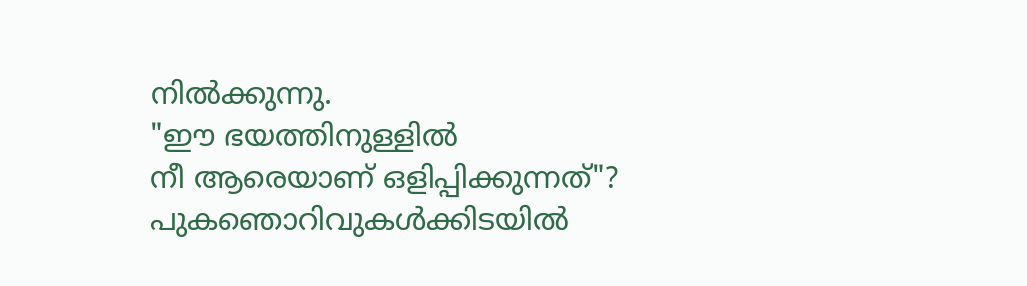നിൽക്കുന്നു.
"ഈ ഭയത്തിനുള്ളിൽ
നീ ആരെയാണ് ഒളിപ്പിക്കുന്നത്"?
പുകഞൊറിവുകൾക്കിടയിൽ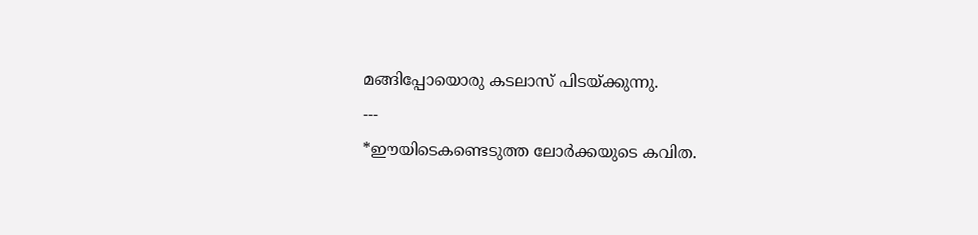മങ്ങിപ്പോയൊരു കടലാസ് പിടയ്ക്കുന്നു.
---
*ഈയിടെകണ്ടെടുത്ത ലോർക്കയുടെ കവിത.